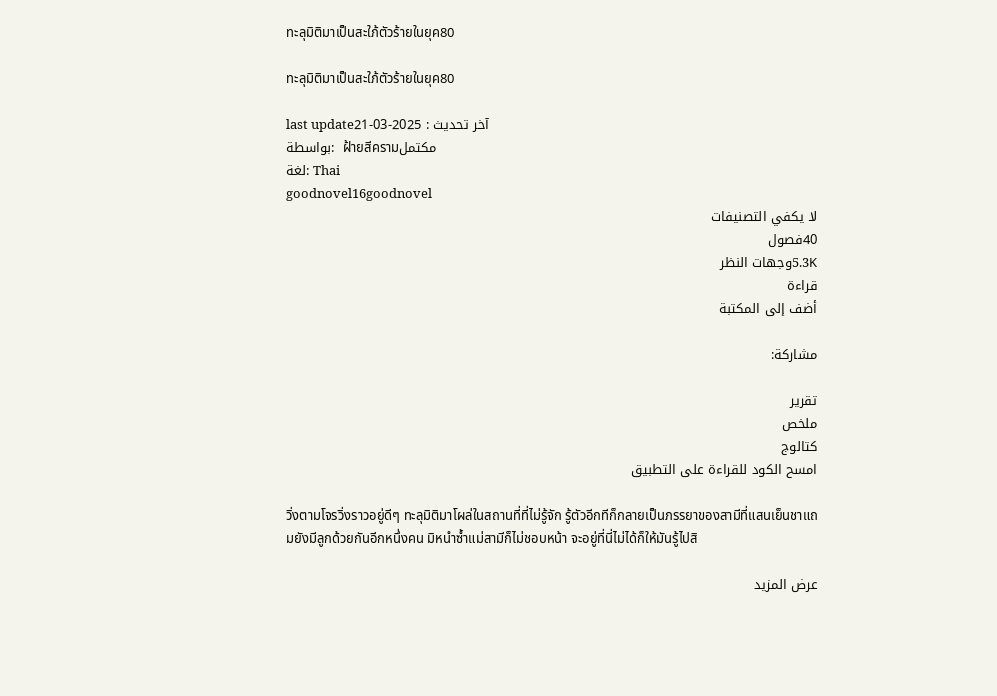ทะลุมิติมาเป็นสะใภ้ตัวร้ายในยุค80

ทะลุมิติมาเป็นสะใภ้ตัวร้ายในยุค80

last updateآخر تحديث : 2025-03-21
بواسطة:  ฝ้ายสีครามمكتمل
لغة: Thai
goodnovel16goodnovel
لا يكفي التصنيفات
40فصول
5.3Kوجهات النظر
قراءة
أضف إلى المكتبة

مشاركة:

تقرير
ملخص
كتالوج
امسح الكود للقراءة على التطبيق

วิ่งตามโจรวิ่งราวอยู่ดีๆ ทะลุมิติมาโผล่ในสถานที่ที่ไม่รู้จัก รู้ตัวอีกทีก็กลายเป็นภรรยาของสามีที่แสนเย็นชาแถมยังมีลูกด้วยกันอีกหนึ่งคน มิหนำซ้ำแม่สามีก็ไม่ชอบหน้า จะอยู่ที่นี่ไม่ได้ก็ให้มันรู้ไปสิ

عرض المزيد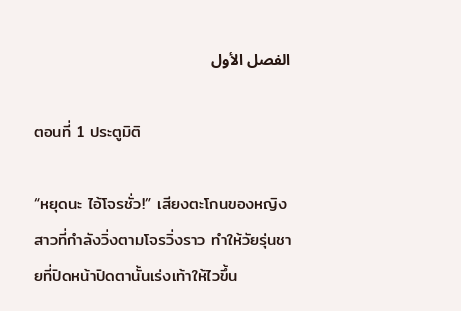الفصل الأول

ตอนที่ 1 ประตูมิติ

“หยุดนะ ไอ้โจรชั่ว!” เสียงตะโกนของหญิงสาวที่กำลังวิ่งตามโจรวิ่งราว ทำให้วัยรุ่นชายที่ปิดหน้าปิดตานั้นเร่งเท้าให้ไวขึ้น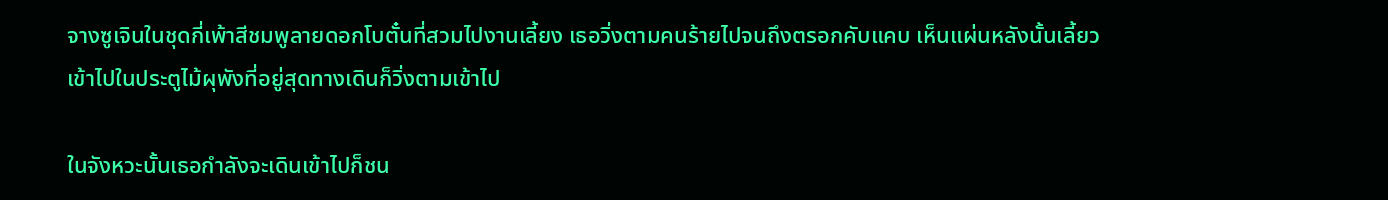จางซูเจินในชุดกี่เพ้าสีชมพูลายดอกโบตั๋นที่สวมไปงานเลี้ยง เธอวิ่งตามคนร้ายไปจนถึงตรอกคับแคบ เห็นแผ่นหลังนั้นเลี้ยวเข้าไปในประตูไม้ผุพังที่อยู่สุดทางเดินก็วิ่งตามเข้าไป

ในจังหวะนั้นเธอกำลังจะเดินเข้าไปก็ชน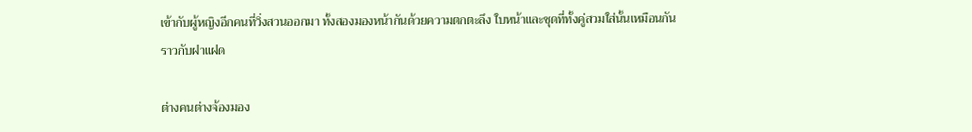เข้ากับผู้หญิงอีกคนที่วิ่งสวนออกมา ทั้งสองมองหน้ากันด้วยความตกตะลึง ใบหน้าและชุดที่ทั้งคู่สวมใส่นั้นเหมือนกันราวกับฝาแฝด

ต่างคนต่างจ้องมอง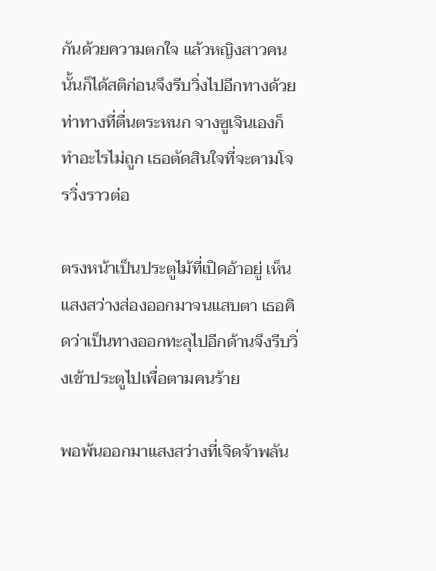กันด้วยความตกใจ แล้วหญิงสาวคนนั้นก็ได้สติก่อนจึงรีบวิ่งไปอีกทางด้วยท่าทางที่ตื่นตระหนก จางซูเจินเองก็ทำอะไรไม่ถูก เธอตัดสินใจที่จะตามโจรวิ่งราวต่อ

ตรงหน้าเป็นประตูไม้ที่เปิดอ้าอยู่ เห็นแสงสว่างส่องออกมาจนแสบตา เธอคิดว่าเป็นทางออกทะลุไปอีกด้านจึงรีบวิ่งเข้าประตูไปเพื่อตามคนร้าย

พอพ้นออกมาแสงสว่างที่เจิดจ้าพลัน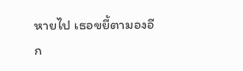หายไป เธอขยี้ตามองอีก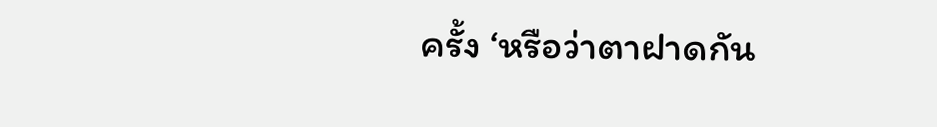ครั้ง ‘หรือว่าตาฝาดกัน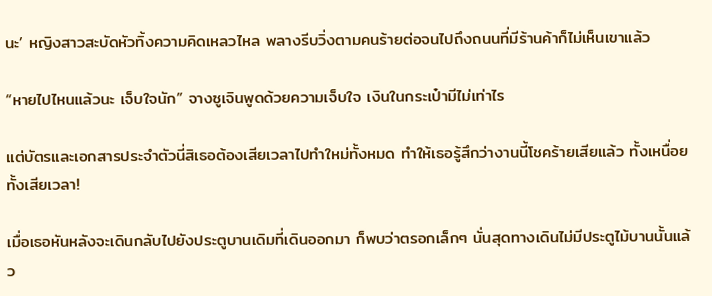นะ’ หญิงสาวสะบัดหัวทิ้งความคิดเหลวไหล พลางรีบวิ่งตามคนร้ายต่อจนไปถึงถนนที่มีร้านค้าก็ไม่เห็นเขาแล้ว

“หายไปไหนแล้วนะ เจ็บใจนัก” จางซูเจินพูดด้วยความเจ็บใจ เงินในกระเป๋ามีไม่เท่าไร

แต่บัตรและเอกสารประจำตัวนี่สิเธอต้องเสียเวลาไปทำใหม่ทั้งหมด ทำให้เธอรู้สึกว่างานนี้โชคร้ายเสียแล้ว ทั้งเหนื่อยทั้งเสียเวลา!

เมื่อเธอหันหลังจะเดินกลับไปยังประตูบานเดิมที่เดินออกมา ก็พบว่าตรอกเล็กๆ นั่นสุดทางเดินไม่มีประตูไม้บานนั้นแล้ว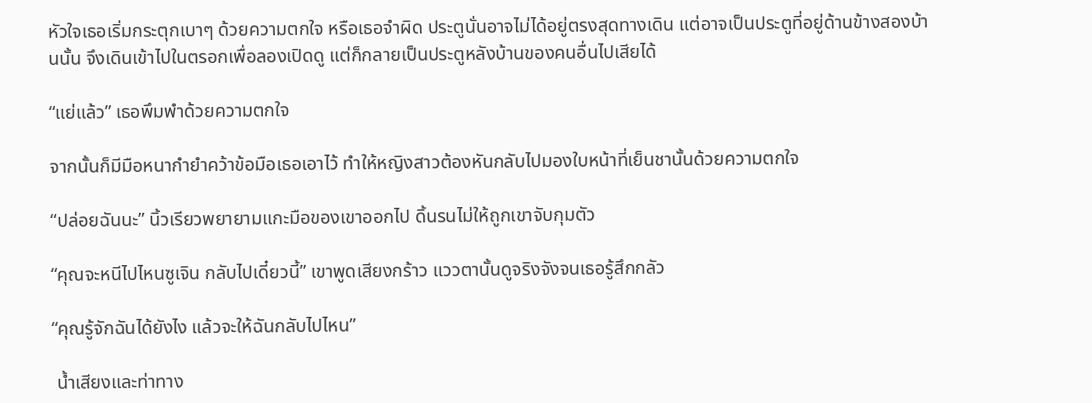หัวใจเธอเริ่มกระตุกเบาๆ ด้วยความตกใจ หรือเธอจำผิด ประตูนั่นอาจไม่ได้อยู่ตรงสุดทางเดิน แต่อาจเป็นประตูที่อยู่ด้านข้างสองบ้านนั้น จึงเดินเข้าไปในตรอกเพื่อลองเปิดดู แต่ก็กลายเป็นประตูหลังบ้านของคนอื่นไปเสียได้

“แย่แล้ว” เธอพึมพำด้วยความตกใจ

จากนั้นก็มีมือหนากำยำคว้าข้อมือเธอเอาไว้ ทำให้หญิงสาวต้องหันกลับไปมองใบหน้าที่เย็นชานั้นด้วยความตกใจ

“ปล่อยฉันนะ” นิ้วเรียวพยายามแกะมือของเขาออกไป ดิ้นรนไม่ให้ถูกเขาจับกุมตัว

“คุณจะหนีไปไหนซูเจิน กลับไปเดี๋ยวนี้” เขาพูดเสียงกร้าว แววตานั้นดูจริงจังจนเธอรู้สึกกลัว

“คุณรู้จักฉันได้ยังไง แล้วจะให้ฉันกลับไปไหน”

 น้ำเสียงและท่าทาง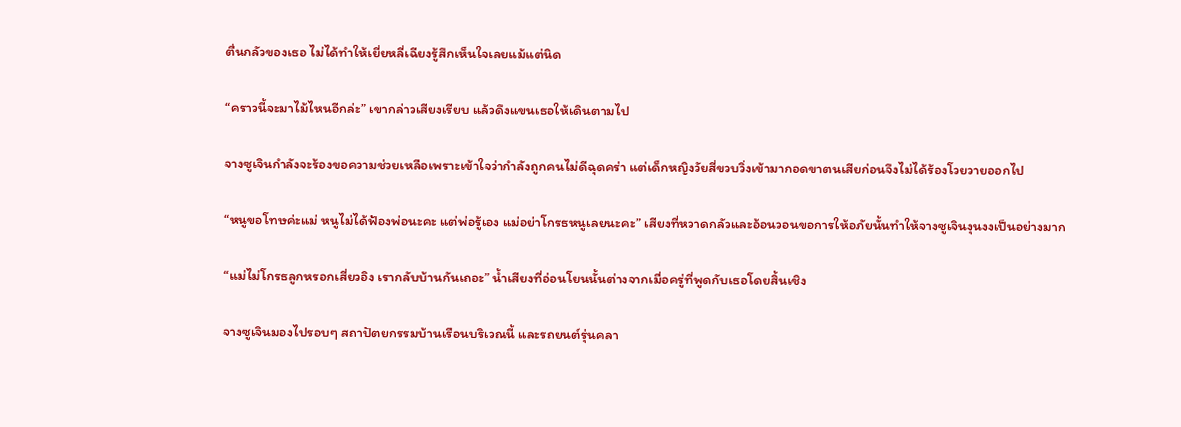ตื่นกลัวของเธอ ไม่ได้ทำให้เยี่ยหลี่เฉียงรู้สึกเห็นใจเลยแม้แต่นิด

“คราวนี้จะมาไม้ไหนอีกล่ะ” เขากล่าวเสียงเรียบ แล้วดึงแขนเธอให้เดินตามไป

จางซูเจินกำลังจะร้องขอความช่วยเหลือเพราะเข้าใจว่ากำลังถูกคนไม่ดีฉุดคร่า แต่เด็กหญิงวัยสี่ขวบวิ่งเข้ามากอดขาตนเสียก่อนจึงไม่ได้ร้องโวยวายออกไป

“หนูขอโทษค่ะแม่ หนูไม่ได้ฟ้องพ่อนะคะ แต่พ่อรู้เอง แม่อย่าโกรธหนูเลยนะคะ” เสียงที่หวาดกลัวและอ้อนวอนขอการให้อภัยนั้นทำให้จางซูเจินงุนงงเป็นอย่างมาก

“แม่ไม่โกรธลูกหรอกเสี่ยวอิง เรากลับบ้านกันเถอะ” น้ำเสียงที่อ่อนโยนนั้นต่างจากเมื่อครู่ที่พูดกับเธอโดยสิ้นเชิง

จางซูเจินมองไปรอบๆ สถาปัตยกรรมบ้านเรือนบริเวณนี้ และรถยนต์รุ่นคลา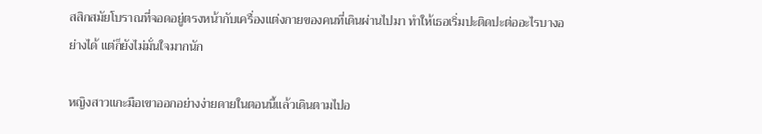สสิกสมัยโบราณที่จอดอยู่ตรงหน้ากับเครื่องแต่งกายของคนที่เดินผ่านไปมา ทำให้เธอเริ่มปะติดปะต่ออะไรบางอย่างได้ แต่ก็ยังไม่มั่นใจมากนัก

หญิงสาวแกะมือเขาออกอย่างง่ายดายในตอนนี้แล้วเดินตามไปอ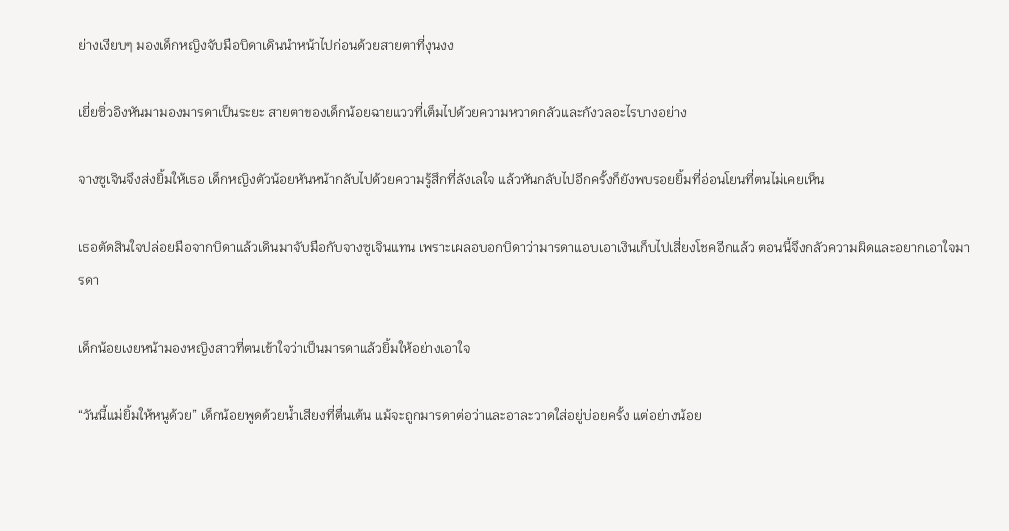ย่างเงียบๆ มองเด็กหญิงจับมือบิดาเดินนำหน้าไปก่อนด้วยสายตาที่งุนงง

เยี่ยซิ่วอิงหันมามองมารดาเป็นระยะ สายตาของเด็กน้อยฉายแววที่เต็มไปด้วยความหวาดกลัวและกังวลอะไรบางอย่าง

จางซูเจินจึงส่งยิ้มให้เธอ เด็กหญิงตัวน้อยหันหน้ากลับไปด้วยความรู้สึกที่ลังเลใจ แล้วหันกลับไปอีกครั้งก็ยังพบรอยยิ้มที่อ่อนโยนที่ตนไม่เคยเห็น

เธอตัดสินใจปล่อยมือจากบิดาแล้วเดินมาจับมือกับจางซูเจินแทน เพราะเผลอบอกบิดาว่ามารดาแอบเอาเงินเก็บไปเสี่ยงโชคอีกแล้ว ตอนนี้จึงกลัวความผิดและอยากเอาใจมารดา

เด็กน้อยเงยหน้ามองหญิงสาวที่ตนเข้าใจว่าเป็นมารดาแล้วยิ้มให้อย่างเอาใจ

“วันนี้แม่ยิ้มให้หนูด้วย” เด็กน้อยพูดด้วยน้ำเสียงที่ตื่นเต้น แม้จะถูกมารดาต่อว่าและอาละวาดใส่อยู่บ่อยครั้ง แต่อย่างน้อย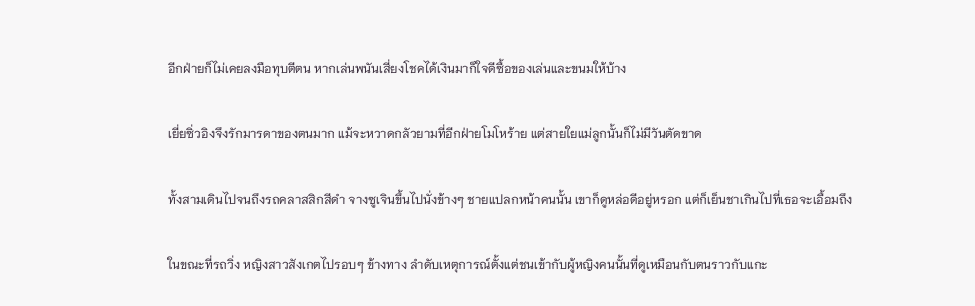อีกฝ่ายก็ไม่เคยลงมือทุบตีตน หากเล่นพนันเสี่ยงโชคได้เงินมาก็ใจดีซื้อของเล่นและขนมให้บ้าง

เยี่ยซิ่วอิงจึงรักมารดาของตนมาก แม้จะหวาดกลัวยามที่อีกฝ่ายโมโหร้าย แต่สายใยแม่ลูกนั้นก็ไม่มีวันตัดขาด

ทั้งสามเดินไปจนถึงรถคลาสสิกสีดำ จางซูเจินขึ้นไปนั่งข้างๆ ชายแปลกหน้าคนนั้น เขาก็ดูหล่อดีอยู่หรอก แต่ก็เย็นชาเกินไปที่เธอจะเอื้อมถึง

ในขณะที่รถวิ่ง หญิงสาวสังเกตไปรอบๆ ข้างทาง ลำดับเหตุการณ์ตั้งแต่ชนเข้ากับผู้หญิงคนนั้นที่ดูเหมือนกับตนราวกับแกะ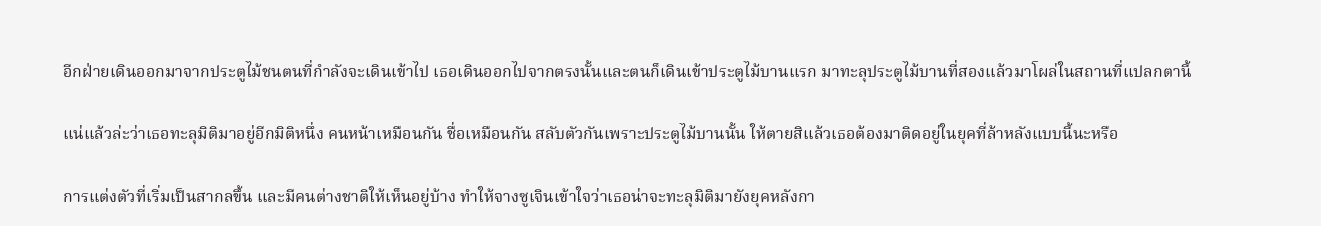อีกฝ่ายเดินออกมาจากประตูไม้ชนตนที่กำลังจะเดินเข้าไป เธอเดินออกไปจากตรงนั้นและตนก็เดินเข้าประตูไม้บานแรก มาทะลุประตูไม้บานที่สองแล้วมาโผล่ในสถานที่แปลกตานี้

แน่แล้วล่ะว่าเธอทะลุมิติมาอยู่อีกมิติหนึ่ง คนหน้าเหมือนกัน ชื่อเหมือนกัน สลับตัวกันเพราะประตูไม้บานนั้น ให้ตายสิแล้วเธอต้องมาติดอยู่ในยุคที่ล้าหลังแบบนี้นะหรือ

การแต่งตัวที่เริ่มเป็นสากลขึ้น และมีคนต่างชาติให้เห็นอยู่บ้าง ทำให้จางซูเจินเข้าใจว่าเธอน่าจะทะลุมิติมายังยุคหลังกา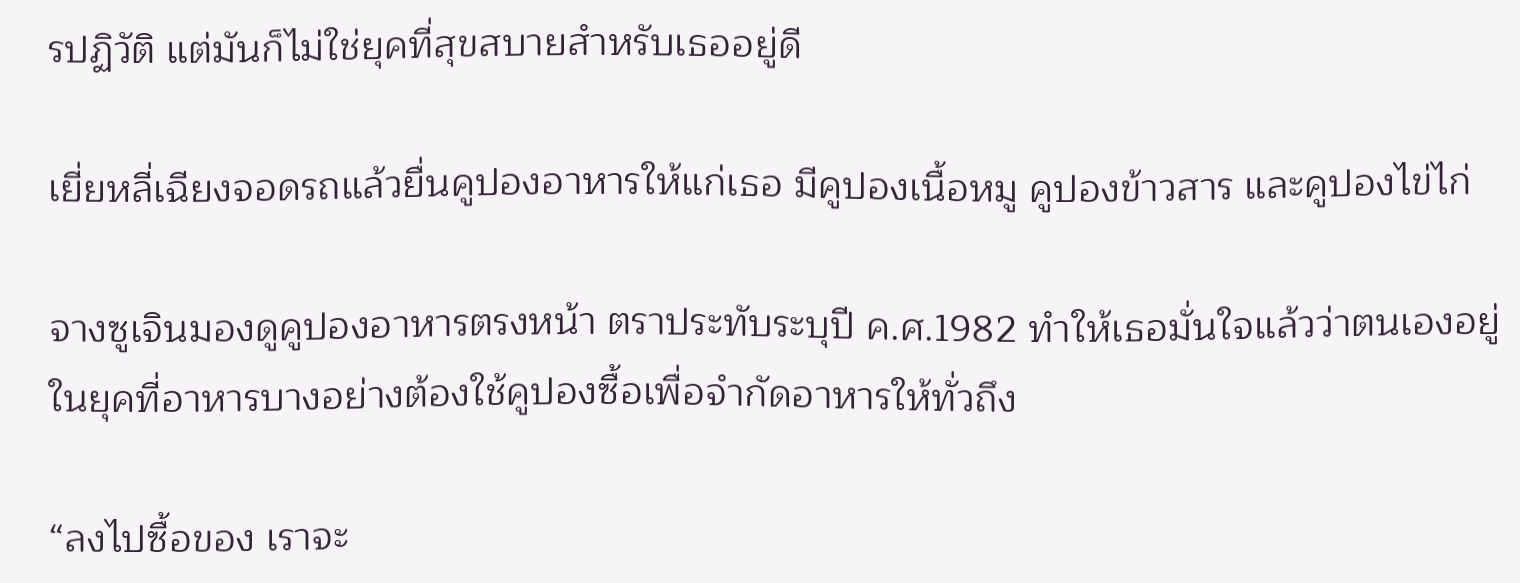รปฏิวัติ แต่มันก็ไม่ใช่ยุคที่สุขสบายสำหรับเธออยู่ดี

เยี่ยหลี่เฉียงจอดรถแล้วยื่นคูปองอาหารให้แก่เธอ มีคูปองเนื้อหมู คูปองข้าวสาร และคูปองไข่ไก่

จางซูเจินมองดูคูปองอาหารตรงหน้า ตราประทับระบุปี ค.ศ.1982 ทำให้เธอมั่นใจแล้วว่าตนเองอยู่ในยุคที่อาหารบางอย่างต้องใช้คูปองซื้อเพื่อจำกัดอาหารให้ทั่วถึง

“ลงไปซื้อของ เราจะ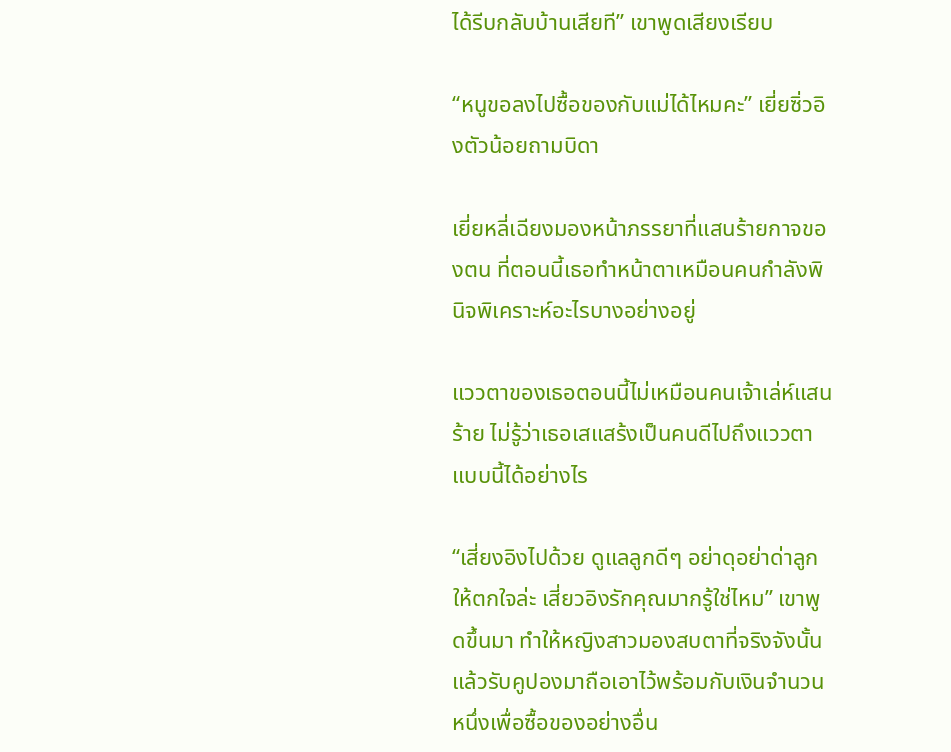ได้รีบกลับบ้านเสียที” เขาพูดเสียงเรียบ

“หนูขอลงไปซื้อของกับแม่ได้ไหมคะ” เยี่ยซิ่วอิงตัวน้อยถามบิดา

เยี่ยหลี่เฉียงมองหน้าภรรยาที่แสนร้ายกาจของตน ที่ตอนนี้เธอทำหน้าตาเหมือนคนกำลังพินิจพิเคราะห์อะไรบางอย่างอยู่

แววตาของเธอตอนนี้ไม่เหมือนคนเจ้าเล่ห์แสนร้าย ไม่รู้ว่าเธอเสแสร้งเป็นคนดีไปถึงแววตาแบบนี้ได้อย่างไร

“เสี่ยงอิงไปด้วย ดูแลลูกดีๆ อย่าดุอย่าด่าลูกให้ตกใจล่ะ เสี่ยวอิงรักคุณมากรู้ใช่ไหม” เขาพูดขึ้นมา ทำให้หญิงสาวมองสบตาที่จริงจังนั้น แล้วรับคูปองมาถือเอาไว้พร้อมกับเงินจำนวนหนึ่งเพื่อซื้อของอย่างอื่น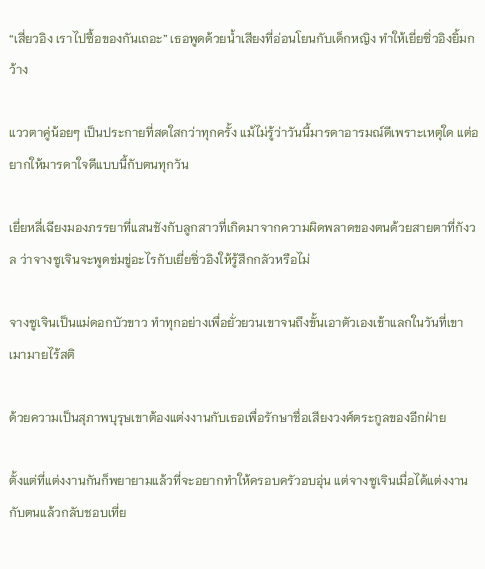“เสี่ยวอิง เราไปซื้อของกันเถอะ” เธอพูดด้วยน้ำเสียงที่อ่อนโยนกับเด็กหญิง ทำให้เยี่ยซิ่วอิงยิ้มกว้าง

แววตาคู่น้อยๆ เป็นประกายที่สดใสกว่าทุกครั้ง แม้ไม่รู้ว่าวันนี้มารดาอารมณ์ดีเพราะเหตุใด แต่อยากให้มารดาใจดีแบบนี้กับตนทุกวัน

เยี่ยหลี่เฉียงมองภรรยาที่แสนชังกับลูกสาวที่เกิดมาจากความผิดพลาดของตนด้วยสายตาที่กังวล ว่าจางซูเจินจะพูดข่มขู่อะไรกับเยี่ยซิ่วอิงให้รู้สึกกลัวหรือไม่

จางซูเจินเป็นแม่ดอกบัวขาว ทำทุกอย่างเพื่อยั่วยวนเขาจนถึงขั้นเอาตัวเองเข้าแลกในวันที่เขาเมามายไร้สติ

ด้วยความเป็นสุภาพบุรุษเขาต้องแต่งงานกับเธอเพื่อรักษาชื่อเสียงวงศ์ตระกูลของอีกฝ่าย

ตั้งแต่ที่แต่งงานกันก็พยายามแล้วที่จะอยากทำให้ครอบครัวอบอุ่น แต่จางซูเจินเมื่อได้แต่งงานกับตนแล้วกลับชอบเที่ย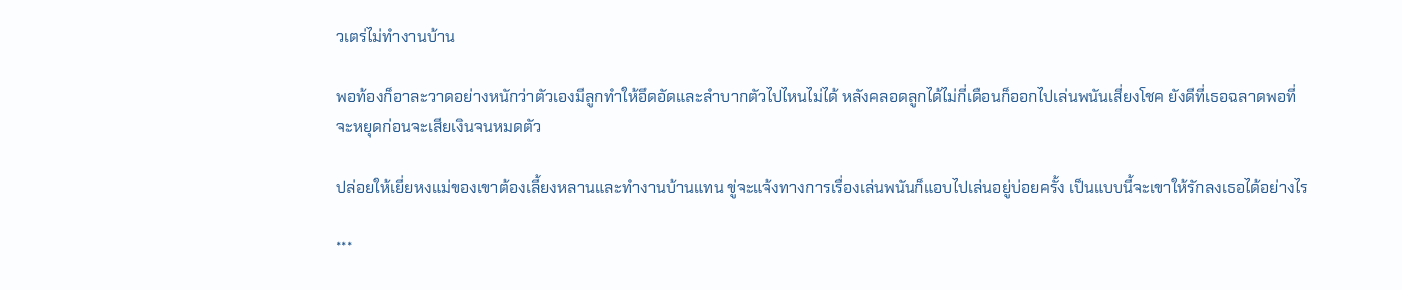วเตร่ไม่ทำงานบ้าน

พอท้องก็อาละวาดอย่างหนักว่าตัวเองมีลูกทำให้อึดอัดและลำบากตัวไปไหนไม่ได้ หลังคลอดลูกได้ไม่กี่เดือนก็ออกไปเล่นพนันเสี่ยงโชค ยังดีที่เธอฉลาดพอที่จะหยุดก่อนจะเสียเงินจนหมดตัว

ปล่อยให้เยี่ยหงแม่ของเขาต้องเลี้ยงหลานและทำงานบ้านแทน ขู่จะแจ้งทางการเรื่องเล่นพนันก็แอบไปเล่นอยู่บ่อยครั้ง เป็นแบบนี้จะเขาให้รักลงเธอได้อย่างไร

***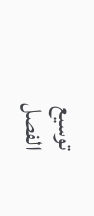توسيع
الفصل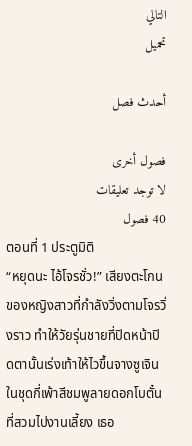التالي
تحميل

أحدث فصل

فصول أخرى
لا توجد تعليقات
40 فصول
ตอนที่ 1 ประตูมิติ
“หยุดนะ ไอ้โจรชั่ว!” เสียงตะโกนของหญิงสาวที่กำลังวิ่งตามโจรวิ่งราว ทำให้วัยรุ่นชายที่ปิดหน้าปิดตานั้นเร่งเท้าให้ไวขึ้นจางซูเจินในชุดกี่เพ้าสีชมพูลายดอกโบตั๋นที่สวมไปงานเลี้ยง เธอ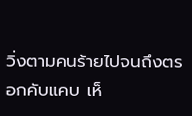วิ่งตามคนร้ายไปจนถึงตรอกคับแคบ เห็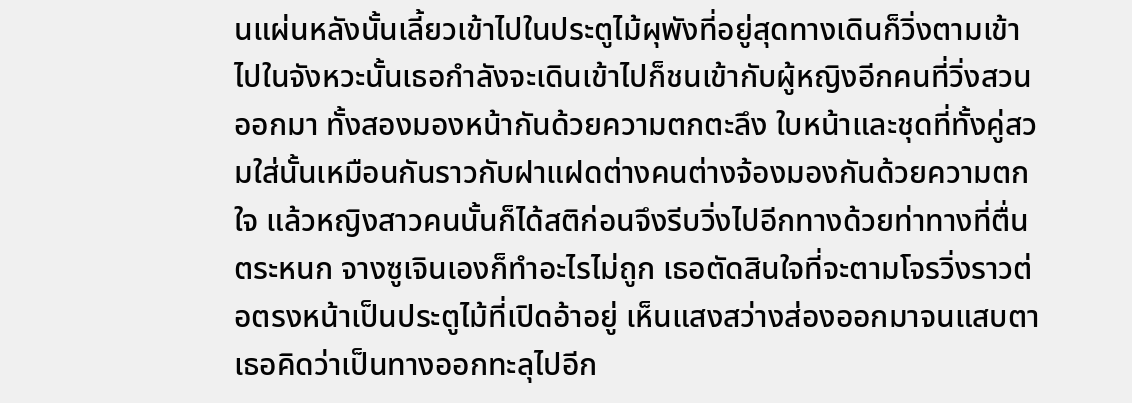นแผ่นหลังนั้นเลี้ยวเข้าไปในประตูไม้ผุพังที่อยู่สุดทางเดินก็วิ่งตามเข้าไปในจังหวะนั้นเธอกำลังจะเดินเข้าไปก็ชนเข้ากับผู้หญิงอีกคนที่วิ่งสวนออกมา ทั้งสองมองหน้ากันด้วยความตกตะลึง ใบหน้าและชุดที่ทั้งคู่สวมใส่นั้นเหมือนกันราวกับฝาแฝดต่างคนต่างจ้องมองกันด้วยความตกใจ แล้วหญิงสาวคนนั้นก็ได้สติก่อนจึงรีบวิ่งไปอีกทางด้วยท่าทางที่ตื่นตระหนก จางซูเจินเองก็ทำอะไรไม่ถูก เธอตัดสินใจที่จะตามโจรวิ่งราวต่อตรงหน้าเป็นประตูไม้ที่เปิดอ้าอยู่ เห็นแสงสว่างส่องออกมาจนแสบตา เธอคิดว่าเป็นทางออกทะลุไปอีก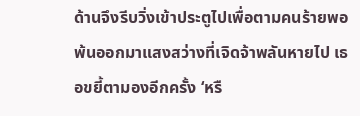ด้านจึงรีบวิ่งเข้าประตูไปเพื่อตามคนร้ายพอพ้นออกมาแสงสว่างที่เจิดจ้าพลันหายไป เธอขยี้ตามองอีกครั้ง ‘หรื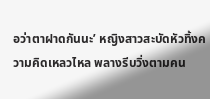อว่าตาฝาดกันนะ’ หญิงสาวสะบัดหัวทิ้งความคิดเหลวไหล พลางรีบวิ่งตามคน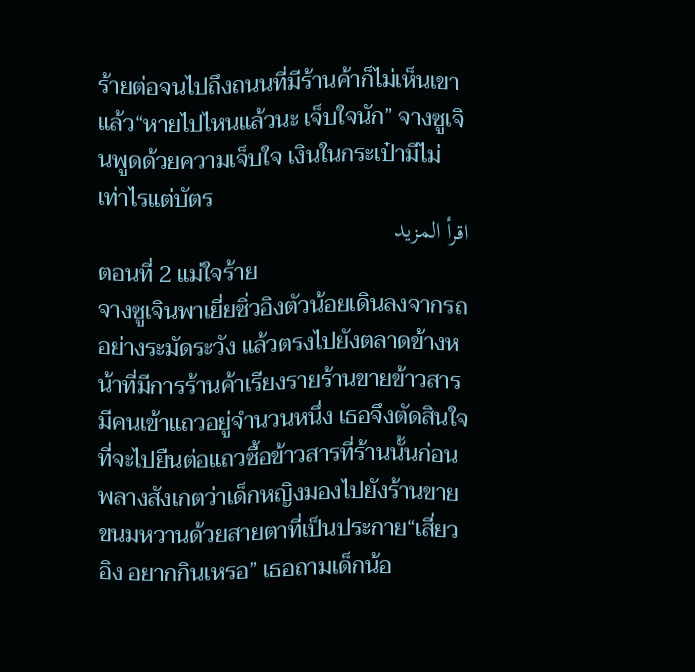ร้ายต่อจนไปถึงถนนที่มีร้านค้าก็ไม่เห็นเขาแล้ว“หายไปไหนแล้วนะ เจ็บใจนัก” จางซูเจินพูดด้วยความเจ็บใจ เงินในกระเป๋ามีไม่เท่าไรแต่บัตร
اقرأ المزيد
ตอนที่ 2 แม่ใจร้าย
จางซูเจินพาเยี่ยซิ่วอิงตัวน้อยเดินลงจากรถอย่างระมัดระวัง แล้วตรงไปยังตลาดข้างหน้าที่มีการร้านค้าเรียงรายร้านขายข้าวสารมีคนเข้าแถวอยู่จำนวนหนึ่ง เธอจึงตัดสินใจที่จะไปยืนต่อแถวซื้อข้าวสารที่ร้านนั้นก่อน พลางสังเกตว่าเด็กหญิงมองไปยังร้านขายขนมหวานด้วยสายตาที่เป็นประกาย“เสี่ยวอิง อยากกินเหรอ” เธอถามเด็กน้อ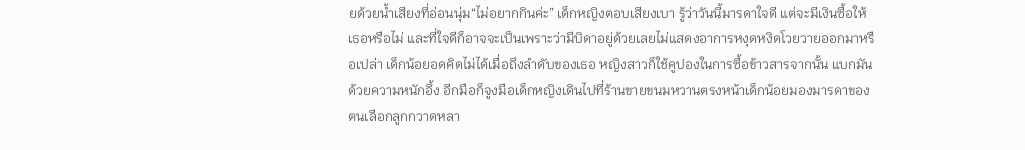ยด้วยน้ำเสียงที่อ่อนนุ่ม“ไม่อยากกินค่ะ” เด็กหญิงตอบเสียงเบา รู้ว่าวันนี้มารดาใจดี แต่จะมีเงินซื้อให้เธอหรือไม่ และที่ใจดีก็อาจจะเป็นเพราะว่ามีบิดาอยู่ด้วยเลยไม่แสดงอาการหงุดหงิดโวยวายออกมาหรือเปล่า เด็กน้อยอดคิดไม่ได้เมื่อถึงลำดับของเธอ หญิงสาวก็ใช้คูปองในการซื้อข้าวสารจากนั้น แบกมันด้วยความหนักอึ้ง อีกมือก็จูงมือเด็กหญิงเดินไปที่ร้านขายขนมหวานตรงหน้าเด็กน้อยมองมารดาของตนเลือกลูกกวาดหลา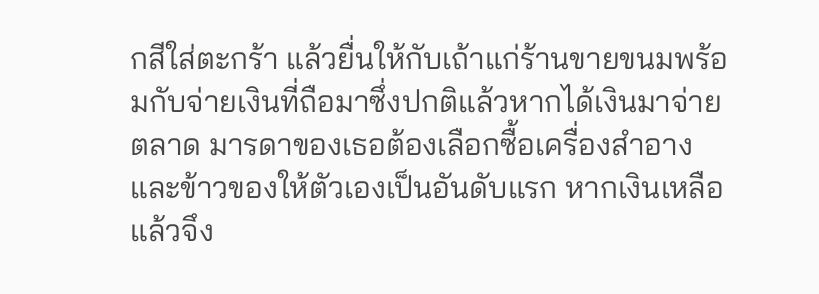กสีใส่ตะกร้า แล้วยื่นให้กับเถ้าแก่ร้านขายขนมพร้อมกับจ่ายเงินที่ถือมาซึ่งปกติแล้วหากได้เงินมาจ่ายตลาด มารดาของเธอต้องเลือกซื้อเครื่องสำอางและข้าวของให้ตัวเองเป็นอันดับแรก หากเงินเหลือแล้วจึง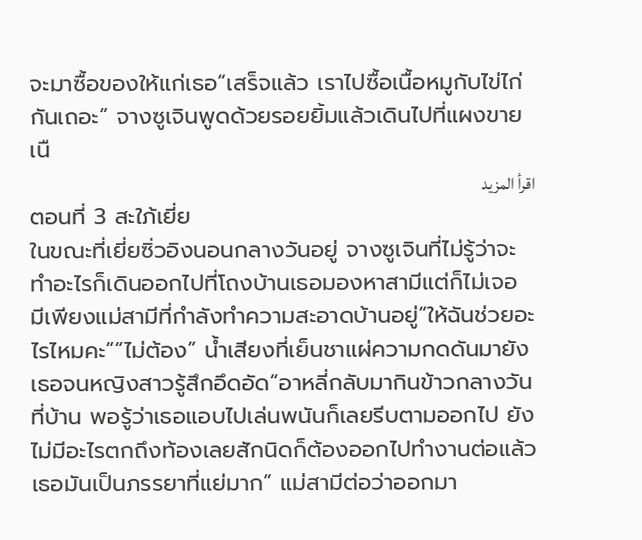จะมาซื้อของให้แก่เธอ“เสร็จแล้ว เราไปซื้อเนื้อหมูกับไข่ไก่กันเถอะ” จางซูเจินพูดด้วยรอยยิ้มแล้วเดินไปที่แผงขายเนื
اقرأ المزيد
ตอนที่ 3 สะใภ้เยี่ย
ในขณะที่เยี่ยซิ่วอิงนอนกลางวันอยู่ จางซูเจินที่ไม่รู้ว่าจะทำอะไรก็เดินออกไปที่โถงบ้านเธอมองหาสามีแต่ก็ไม่เจอ มีเพียงแม่สามีที่กำลังทำความสะอาดบ้านอยู่“ให้ฉันช่วยอะไรไหมคะ”“ไม่ต้อง” น้ำเสียงที่เย็นชาแผ่ความกดดันมายังเธอจนหญิงสาวรู้สึกอึดอัด“อาหลี่กลับมากินข้าวกลางวันที่บ้าน พอรู้ว่าเธอแอบไปเล่นพนันก็เลยรีบตามออกไป ยังไม่มีอะไรตกถึงท้องเลยสักนิดก็ต้องออกไปทำงานต่อแล้ว เธอมันเป็นภรรยาที่แย่มาก” แม่สามีต่อว่าออกมา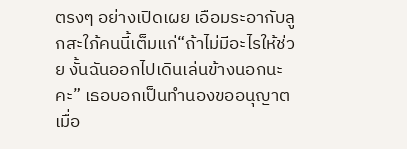ตรงๆ อย่างเปิดเผย เอือมระอากับลูกสะใภ้คนนี้เต็มแก่“ถ้าไม่มีอะไรให้ช่วย งั้นฉันออกไปเดินเล่นข้างนอกนะคะ” เธอบอกเป็นทำนองขออนุญาต เมื่อ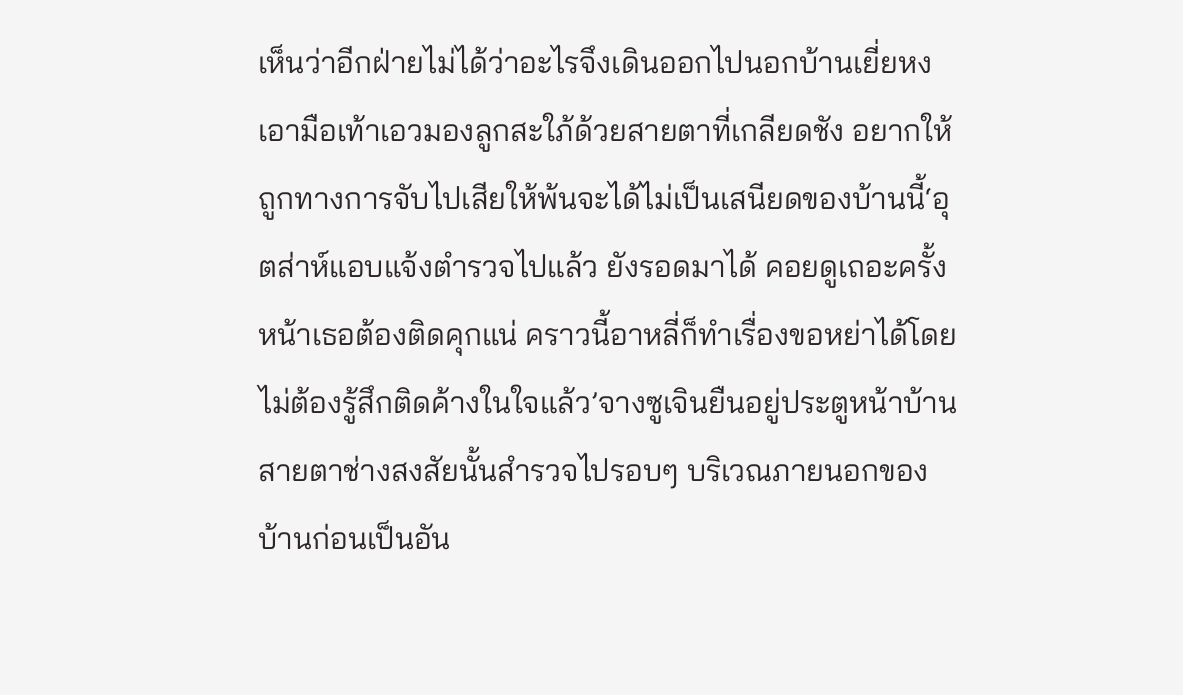เห็นว่าอีกฝ่ายไม่ได้ว่าอะไรจึงเดินออกไปนอกบ้านเยี่ยหงเอามือเท้าเอวมองลูกสะใภ้ด้วยสายตาที่เกลียดชัง อยากให้ถูกทางการจับไปเสียให้พ้นจะได้ไม่เป็นเสนียดของบ้านนี้‘อุตส่าห์แอบแจ้งตำรวจไปแล้ว ยังรอดมาได้ คอยดูเถอะครั้งหน้าเธอต้องติดคุกแน่ คราวนี้อาหลี่ก็ทำเรื่องขอหย่าได้โดยไม่ต้องรู้สึกติดค้างในใจแล้ว’จางซูเจินยืนอยู่ประตูหน้าบ้าน สายตาช่างสงสัยนั้นสำรวจไปรอบๆ บริเวณภายนอกของบ้านก่อนเป็นอัน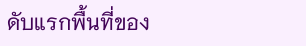ดับแรกพื้นที่ของ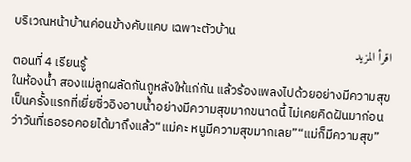บริเวณหน้าบ้านค่อนข้างคับแคบ เฉพาะตัวบ้าน
اقرأ المزيد
ตอนที่ 4 เรียนรู้
ในห้องน้ำ สองแม่ลูกผลัดกันถูหลังให้แก่กัน แล้วร้องเพลงไปด้วยอย่างมีความสุขเป็นครั้งแรกที่เยี่ยซิ่วอิงอาบน้ำอย่างมีความสุขมากขนาดนี้ ไม่เคยคิดฝันมาก่อนว่าวันที่เธอรอคอยได้มาถึงแล้ว“แม่คะ หนูมีความสุขมากเลย”“แม่ก็มีความสุข”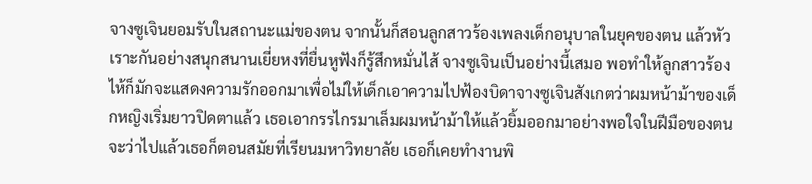จางซูเจินยอมรับในสถานะแม่ของตน จากนั้นก็สอนลูกสาวร้องเพลงเด็กอนุบาลในยุคของตน แล้วหัวเราะกันอย่างสนุกสนานเยี่ยหงที่ยื่นหูฟังก็รู้สึกหมั่นไส้ จางซูเจินเป็นอย่างนี้เสมอ พอทำให้ลูกสาวร้องไห้ก็มักจะแสดงความรักออกมาเพื่อไม่ให้เด็กเอาความไปฟ้องบิดาจางซูเจินสังเกตว่าผมหน้าม้าของเด็กหญิงเริ่มยาวปิดตาแล้ว เธอเอากรรไกรมาเล็มผมหน้าม้าให้แล้วยิ้มออกมาอย่างพอใจในฝีมือของตนจะว่าไปแล้วเธอก็ตอนสมัยที่เรียนมหาวิทยาลัย เธอก็เคยทำงานพิ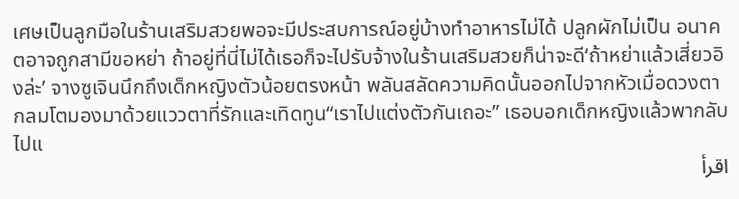เศษเป็นลูกมือในร้านเสริมสวยพอจะมีประสบการณ์อยู่บ้างทำอาหารไม่ได้ ปลูกผักไม่เป็น อนาคตอาจถูกสามีขอหย่า ถ้าอยู่ที่นี่ไม่ได้เธอก็จะไปรับจ้างในร้านเสริมสวยก็น่าจะดี‘ถ้าหย่าแล้วเสี่ยวอิงล่ะ’ จางซูเจินนึกถึงเด็กหญิงตัวน้อยตรงหน้า พลันสลัดความคิดนั้นออกไปจากหัวเมื่อดวงตากลมโตมองมาด้วยแววตาที่รักและเทิดทูน“เราไปแต่งตัวกันเถอะ” เธอบอกเด็กหญิงแล้วพากลับไปแ
اقرأ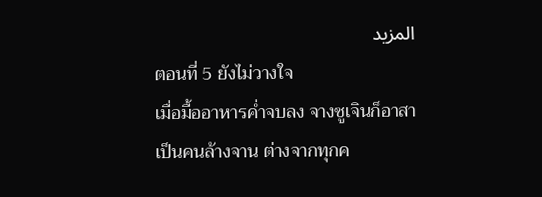المزيد
ตอนที่ 5 ยังไม่วางใจ
เมื่อมื้ออาหารค่ำจบลง จางซูเจินก็อาสาเป็นคนล้างจาน ต่างจากทุกค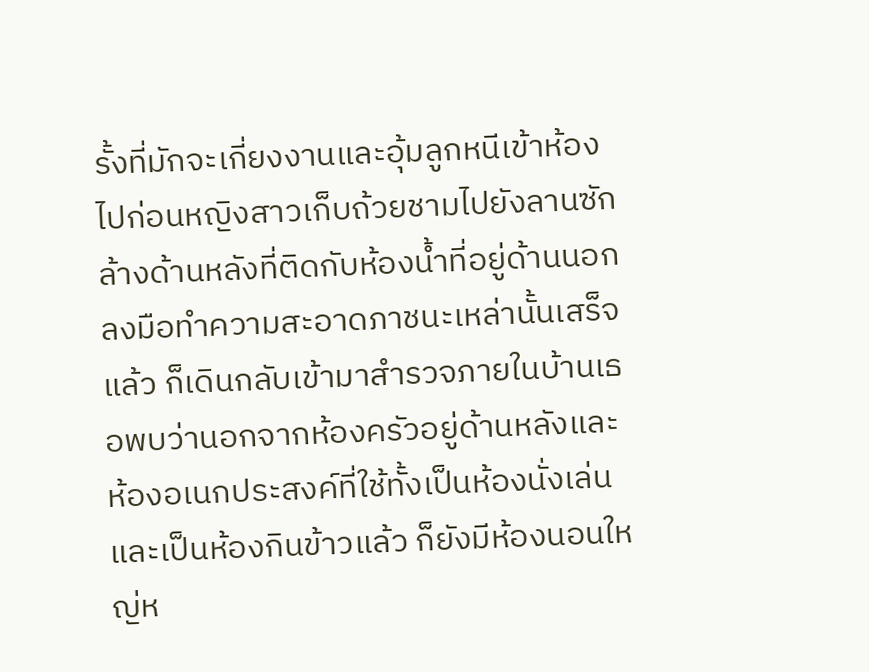รั้งที่มักจะเกี่ยงงานและอุ้มลูกหนีเข้าห้องไปก่อนหญิงสาวเก็บถ้วยชามไปยังลานซักล้างด้านหลังที่ติดกับห้องน้ำที่อยู่ด้านนอก ลงมือทำความสะอาดภาชนะเหล่านั้นเสร็จแล้ว ก็เดินกลับเข้ามาสำรวจภายในบ้านเธอพบว่านอกจากห้องครัวอยู่ด้านหลังและห้องอเนกประสงค์ที่ใช้ทั้งเป็นห้องนั่งเล่นและเป็นห้องกินข้าวแล้ว ก็ยังมีห้องนอนใหญ่ห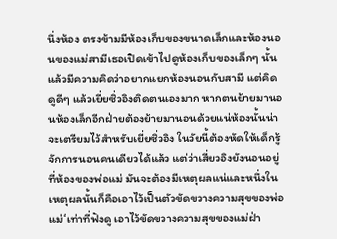นึ่งห้อง ตรงข้ามมีห้องเก็บของขนาดเล็กและห้องนอนของแม่สามีเธอเปิดเข้าไปดูห้องเก็บของเล็กๆ นั้นแล้วมีความคิดว่าอยากแยกห้องนอนกับสามี แต่คิดดูดีๆ แล้วเยี่ยซิ่วอิงติดตนเองมาก หากตนย้ายมานอนห้องเล็กอีกฝ่ายต้องย้ายมานอนด้วยแน่ห้องนั้นน่าจะเตรียมไว้สำหรับเยี่ยซิ่วอิง ในวัยนี้ต้องหัดให้เด็กรู้จักการนอนคนเดียวได้แล้ว แต่ว่าเสี่ยวอิงยังนอนอยู่ที่ห้องของพ่อแม่ มันจะต้องมีเหตุผลแน่และหนึ่งในเหตุผลนั้นก็คือเอาไว้เป็นตัวขัดขวางความสุขของพ่อแม่‘เท่าที่ฟังดู เอาไว้ขัดขวางความสุขของแม่ฝ่า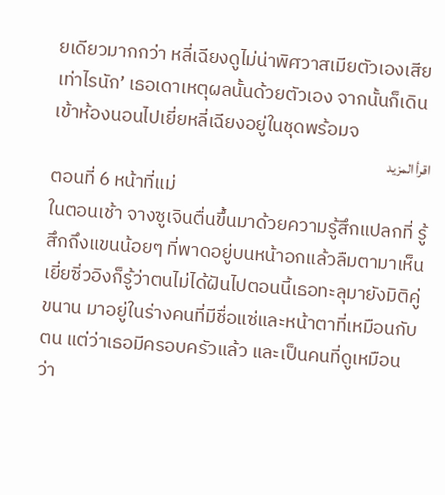ยเดียวมากกว่า หลี่เฉียงดูไม่น่าพิศวาสเมียตัวเองเสียเท่าไรนัก’ เธอเดาเหตุผลนั้นด้วยตัวเอง จากนั้นก็เดินเข้าห้องนอนไปเยี่ยหลี่เฉียงอยู่ในชุดพร้อมจ
اقرأ المزيد
ตอนที่ 6 หน้าที่แม่
ในตอนเช้า จางซูเจินตื่นขึ้นมาด้วยความรู้สึกแปลกที่ รู้สึกถึงแขนน้อยๆ ที่พาดอยู่บนหน้าอกแล้วลืมตามาเห็นเยี่ยซิ่วอิงก็รู้ว่าตนไม่ได้ฝันไปตอนนี้เธอทะลุมายังมิติคู่ขนาน มาอยู่ในร่างคนที่มีชื่อแซ่และหน้าตาที่เหมือนกับตน แต่ว่าเธอมีครอบครัวแล้ว และเป็นคนที่ดูเหมือนว่า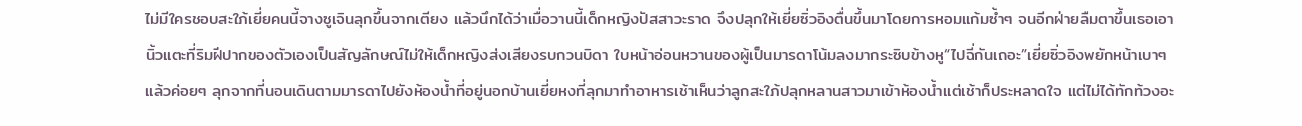ไม่มีใครชอบสะใภ้เยี่ยคนนี้จางซูเจินลุกขึ้นจากเตียง แล้วนึกได้ว่าเมื่อวานนี้เด็กหญิงปัสสาวะราด จึงปลุกให้เยี่ยซิ่วอิงตื่นขึ้นมาโดยการหอมแก้มซ้ำๆ จนอีกฝ่ายลืมตาขึ้นเธอเอานิ้วแตะที่ริมฝีปากของตัวเองเป็นสัญลักษณ์ไม่ให้เด็กหญิงส่งเสียงรบกวนบิดา ใบหน้าอ่อนหวานของผู้เป็นมารดาโน้มลงมากระซิบข้างหู“ไปฉี่กันเถอะ”เยี่ยซิ่วอิงพยักหน้าเบาๆ แล้วค่อยๆ ลุกจากที่นอนเดินตามมารดาไปยังห้องน้ำที่อยู่นอกบ้านเยี่ยหงที่ลุกมาทำอาหารเช้าเห็นว่าลูกสะใภ้ปลุกหลานสาวมาเข้าห้องน้ำแต่เช้าก็ประหลาดใจ แต่ไม่ได้ทักท้วงอะ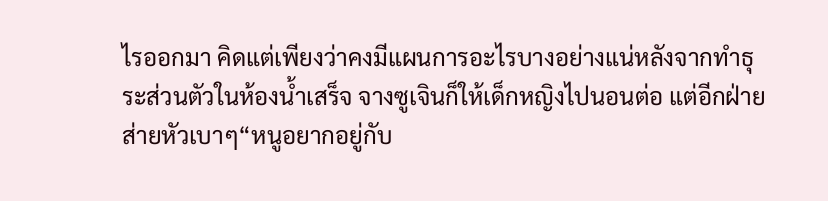ไรออกมา คิดแต่เพียงว่าคงมีแผนการอะไรบางอย่างแน่หลังจากทำธุระส่วนตัวในห้องน้ำเสร็จ จางซูเจินก็ให้เด็กหญิงไปนอนต่อ แต่อีกฝ่ายส่ายหัวเบาๆ“หนูอยากอยู่กับ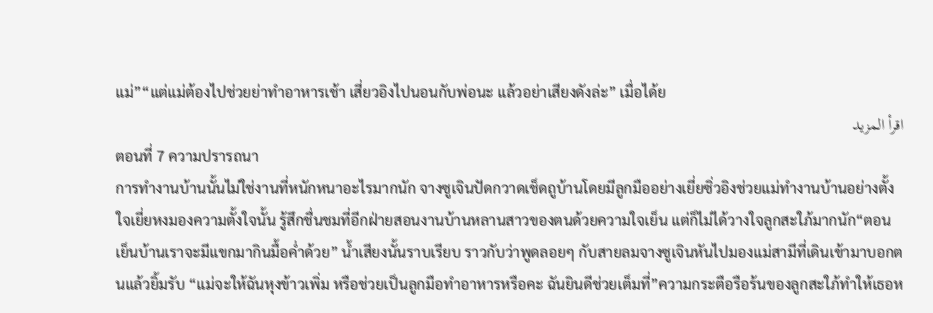แม่”“แต่แม่ต้องไปช่วยย่าทำอาหารเช้า เสี่ยวอิงไปนอนกับพ่อนะ แล้วอย่าเสียงดังล่ะ” เมื่อได้ย
اقرأ المزيد
ตอนที่ 7 ความปรารถนา
การทำงานบ้านนั้นไม่ใช่งานที่หนักหนาอะไรมากนัก จางซูเจินปัดกวาดเช็ดถูบ้านโดยมีลูกมืออย่างเยี่ยซิ่วอิงช่วยแม่ทำงานบ้านอย่างตั้งใจเยี่ยหงมองความตั้งใจนั้น รู้สึกชื่นชมที่อีกฝ่ายสอนงานบ้านหลานสาวของตนด้วยความใจเย็น แต่ก็ไม่ได้วางใจลูกสะใภ้มากนัก“ตอนเย็นบ้านเราจะมีแขกมากินมื้อค่ำด้วย” น้ำเสียงนั้นราบเรียบ ราวกับว่าพูดลอยๆ กับสายลมจางซูเจินหันไปมองแม่สามีที่เดินเข้ามาบอกตนแล้วยิ้มรับ “แม่จะให้ฉันหุงข้าวเพิ่ม หรือช่วยเป็นลูกมือทำอาหารหรือคะ ฉันยินดีช่วยเต็มที่”ความกระตือรือร้นของลูกสะใภ้ทำให้เธอห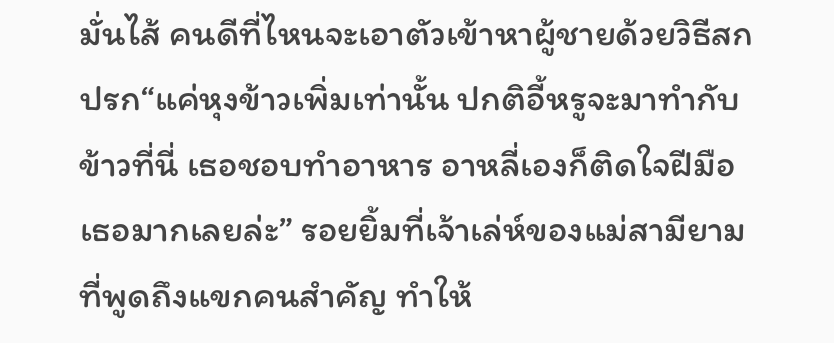มั่นไส้ คนดีที่ไหนจะเอาตัวเข้าหาผู้ชายด้วยวิธีสกปรก“แค่หุงข้าวเพิ่มเท่านั้น ปกติอี้หรูจะมาทำกับข้าวที่นี่ เธอชอบทำอาหาร อาหลี่เองก็ติดใจฝีมือเธอมากเลยล่ะ” รอยยิ้มที่เจ้าเล่ห์ของแม่สามียามที่พูดถึงแขกคนสำคัญ ทำให้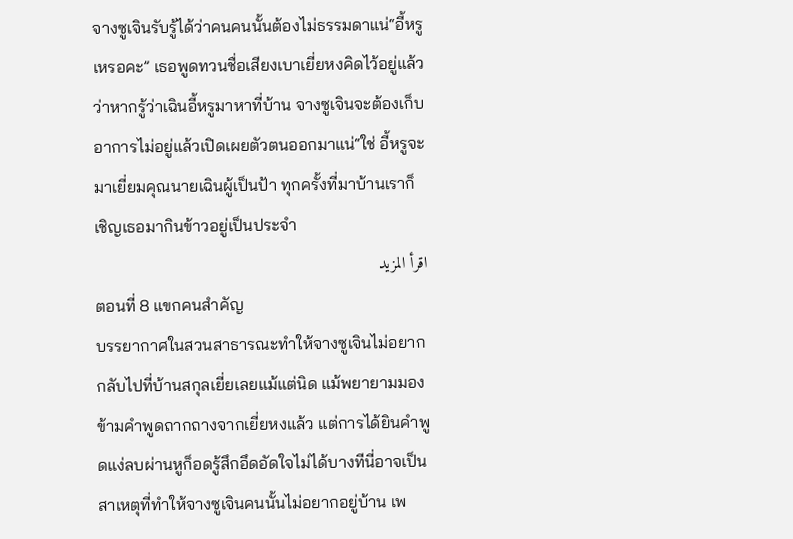จางซูเจินรับรู้ได้ว่าคนคนนั้นต้องไม่ธรรมดาแน่“อี้หรูเหรอคะ” เธอพูดทวนชื่อเสียงเบาเยี่ยหงคิดไว้อยู่แล้วว่าหากรู้ว่าเฉินอี้หรูมาหาที่บ้าน จางซูเจินจะต้องเก็บอาการไม่อยู่แล้วเปิดเผยตัวตนออกมาแน่“ใช่ อี้หรูจะมาเยี่ยมคุณนายเฉินผู้เป็นป้า ทุกครั้งที่มาบ้านเราก็เชิญเธอมากินข้าวอยู่เป็นประจำ
اقرأ المزيد
ตอนที่ 8 แขกคนสำคัญ
บรรยากาศในสวนสาธารณะทำให้จางซูเจินไม่อยากกลับไปที่บ้านสกุลเยี่ยเลยแม้แต่นิด แม้พยายามมองข้ามคำพูดถากถางจากเยี่ยหงแล้ว แต่การได้ยินคำพูดแง่ลบผ่านหูก็อดรู้สึกอึดอัดใจไม่ได้บางทีนี่อาจเป็นสาเหตุที่ทำให้จางซูเจินคนนั้นไม่อยากอยู่บ้าน เพ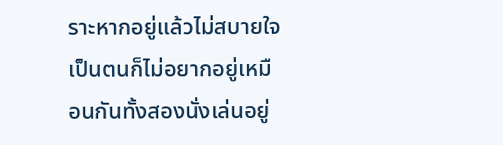ราะหากอยู่แล้วไม่สบายใจเป็นตนก็ไม่อยากอยู่เหมือนกันทั้งสองนั่งเล่นอยู่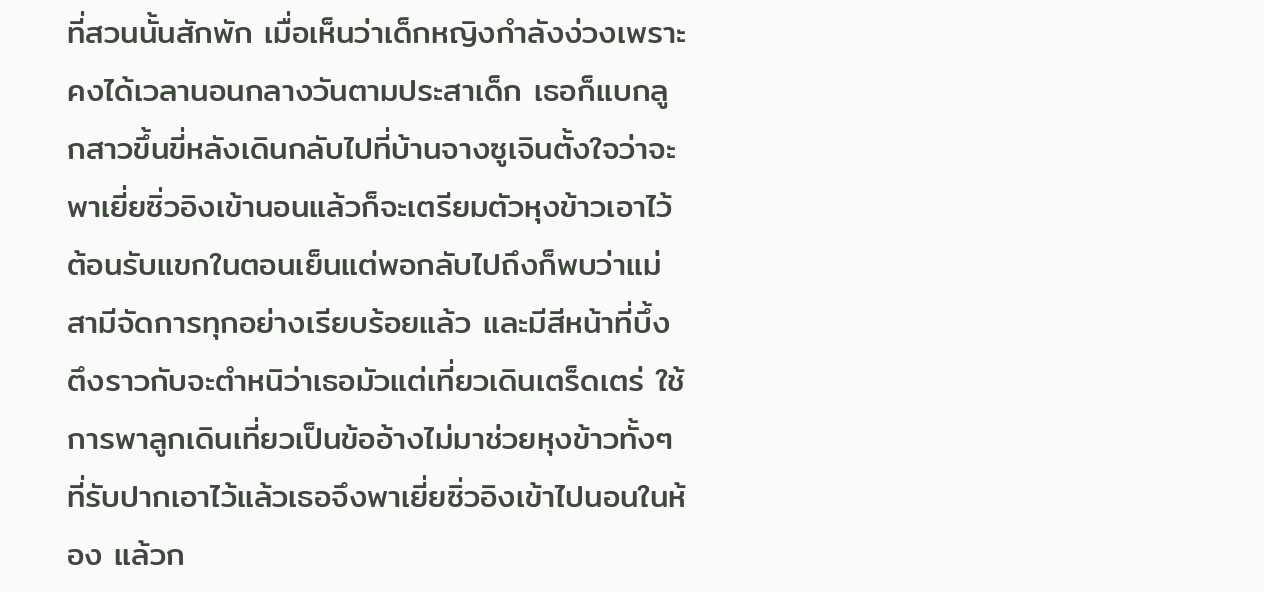ที่สวนนั้นสักพัก เมื่อเห็นว่าเด็กหญิงกำลังง่วงเพราะคงได้เวลานอนกลางวันตามประสาเด็ก เธอก็แบกลูกสาวขึ้นขี่หลังเดินกลับไปที่บ้านจางซูเจินตั้งใจว่าจะพาเยี่ยซิ่วอิงเข้านอนแล้วก็จะเตรียมตัวหุงข้าวเอาไว้ต้อนรับแขกในตอนเย็นแต่พอกลับไปถึงก็พบว่าแม่สามีจัดการทุกอย่างเรียบร้อยแล้ว และมีสีหน้าที่บึ้งตึงราวกับจะตำหนิว่าเธอมัวแต่เที่ยวเดินเตร็ดเตร่ ใช้การพาลูกเดินเที่ยวเป็นข้ออ้างไม่มาช่วยหุงข้าวทั้งๆ ที่รับปากเอาไว้แล้วเธอจึงพาเยี่ยซิ่วอิงเข้าไปนอนในห้อง แล้วก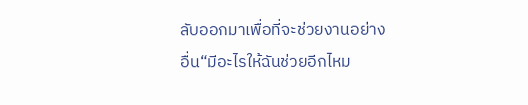ลับออกมาเพื่อที่จะช่วยงานอย่างอื่น“มีอะไรให้ฉันช่วยอีกไหม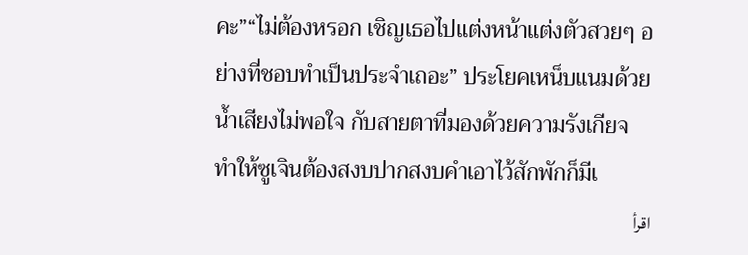คะ”“ไม่ต้องหรอก เชิญเธอไปแต่งหน้าแต่งตัวสวยๆ อย่างที่ชอบทำเป็นประจำเถอะ” ประโยคเหน็บแนมด้วยน้ำเสียงไม่พอใจ กับสายตาที่มองด้วยความรังเกียจ ทำให้ซูเจินต้องสงบปากสงบคำเอาไว้สักพักก็มีเ
اقرأ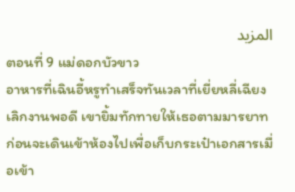المزيد
ตอนที่ 9 แม่ดอกบัวขาว
อาหารที่เฉินอี้หรูทำเสร็จทันเวลาที่เยี่ยหลี่เฉียงเลิกงานพอดี เขายิ้มทักทายให้เธอตามมารยาท ก่อนจะเดินเข้าห้องไปเพื่อเก็บกระเป๋าเอกสารเมื่อเข้า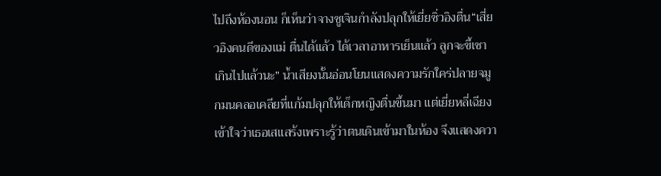ไปถึงห้องนอน ก็เห็นว่าจางซูเจินกำลังปลุกให้เยี่ยซิ่วอิงตื่น“เสี่ยวอิงคนดีของแม่ ตื่นได้แล้ว ได้เวลาอาหารเย็นแล้ว ลูกจะขี้เซาเกินไปแล้วนะ” น้ำเสียงนั้นอ่อนโยนแสดงความรักใคร่ปลายจมูกมนคลอเคลียที่แก้มปลุกให้เด็กหญิงตื่นขึ้นมา แต่เยี่ยหลี่เฉียงเข้าใจว่าเธอเสแสร้งเพราะรู้ว่าตนเดินเข้ามาในห้อง จึงแสดงควา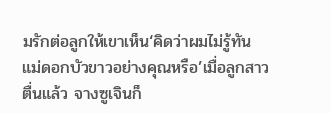มรักต่อลูกให้เขาเห็น‘คิดว่าผมไม่รู้ทันแม่ดอกบัวขาวอย่างคุณหรือ’เมื่อลูกสาวตื่นแล้ว จางซูเจินก็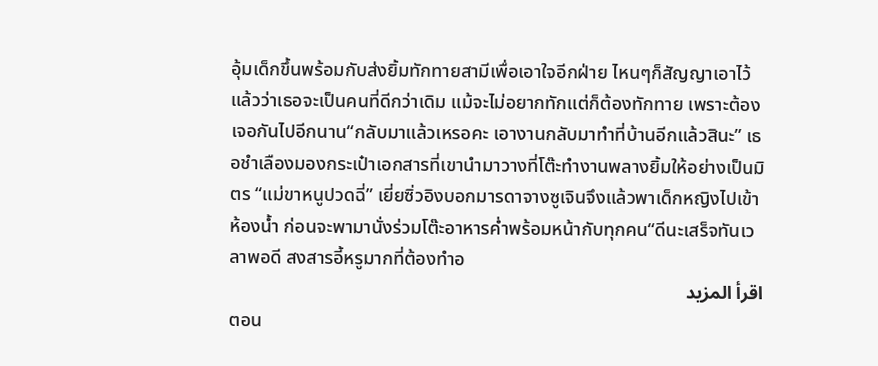อุ้มเด็กขึ้นพร้อมกับส่งยิ้มทักทายสามีเพื่อเอาใจอีกฝ่าย ไหนๆก็สัญญาเอาไว้แล้วว่าเธอจะเป็นคนที่ดีกว่าเดิม แม้จะไม่อยากทักแต่ก็ต้องทักทาย เพราะต้องเจอกันไปอีกนาน“กลับมาแล้วเหรอคะ เอางานกลับมาทำที่บ้านอีกแล้วสินะ” เธอชำเลืองมองกระเป๋าเอกสารที่เขานำมาวางที่โต๊ะทำงานพลางยิ้มให้อย่างเป็นมิตร “แม่ขาหนูปวดฉี่” เยี่ยซิ่วอิงบอกมารดาจางซูเจินจึงแล้วพาเด็กหญิงไปเข้าห้องน้ำ ก่อนจะพามานั่งร่วมโต๊ะอาหารค่ำพร้อมหน้ากับทุกคน“ดีนะเสร็จทันเวลาพอดี สงสารอี้หรูมากที่ต้องทำอ
اقرأ المزيد
ตอน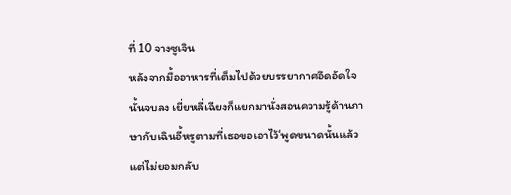ที่ 10 จางซูเจิน
หลังจากมื้ออาหารที่เต็มไปด้วยบรรยากาศอึดอัดใจนั้นจบลง เยี่ยหลี่เฉียงก็แยกมานั่งสอนความรู้ด้านภาษากับเฉินอี้หรูตามที่เธอขอเอาไว้‘พูดขนาดนั้นแล้วแต่ไม่ยอมกลับ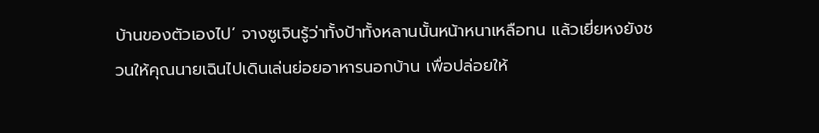บ้านของตัวเองไป’ จางซูเจินรู้ว่าทั้งป้าทั้งหลานนั้นหน้าหนาเหลือทน แล้วเยี่ยหงยังชวนให้คุณนายเฉินไปเดินเล่นย่อยอาหารนอกบ้าน เพื่อปล่อยให้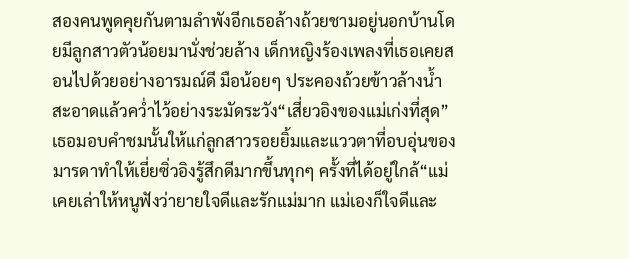สองคนพูดคุยกันตามลำพังอีกเธอล้างถ้วยชามอยู่นอกบ้านโดยมีลูกสาวตัวน้อยมานั่งช่วยล้าง เด็กหญิงร้องเพลงที่เธอเคยสอนไปด้วยอย่างอารมณ์ดี มือน้อยๆ ประคองถ้วยข้าวล้างน้ำสะอาดแล้วคว่ำไว้อย่างระมัดระวัง“เสี่ยวอิงของแม่เก่งที่สุด” เธอมอบคำชมนั้นให้แก่ลูกสาวรอยยิ้มและแววตาที่อบอุ่นของมารดาทำให้เยี่ยซิ่วอิงรู้สึกดีมากขึ้นทุกๆ ครั้งที่ได้อยู่ใกล้“แม่เคยเล่าให้หนูฟังว่ายายใจดีและรักแม่มาก แม่เองก็ใจดีและ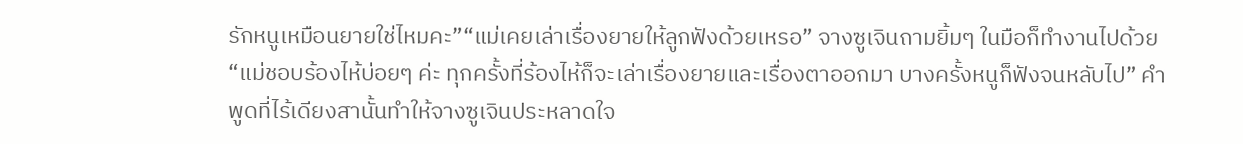รักหนูเหมือนยายใช่ไหมคะ”“แม่เคยเล่าเรื่องยายให้ลูกฟังด้วยเหรอ” จางซูเจินถามยิ้มๆ ในมือก็ทำงานไปด้วย“แม่ชอบร้องไห้บ่อยๆ ค่ะ ทุกครั้งที่ร้องไห้ก็จะเล่าเรื่องยายและเรื่องตาออกมา บางครั้งหนูก็ฟังจนหลับไป” คำพูดที่ไร้เดียงสานั้นทำให้จางซูเจินประหลาดใจ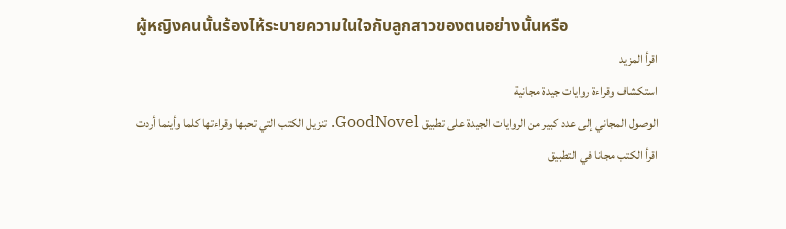ผู้หญิงคนนั้นร้องไห้ระบายความในใจกับลูกสาวของตนอย่างนั้นหรือ
اقرأ المزيد
استكشاف وقراءة روايات جيدة مجانية
الوصول المجاني إلى عدد كبير من الروايات الجيدة على تطبيق GoodNovel. تنزيل الكتب التي تحبها وقراءتها كلما وأينما أردت
اقرأ الكتب مجانا في التطبيق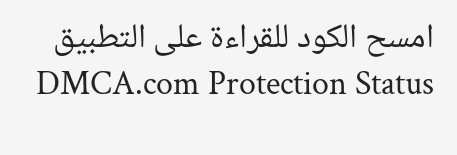امسح الكود للقراءة على التطبيق
DMCA.com Protection Status